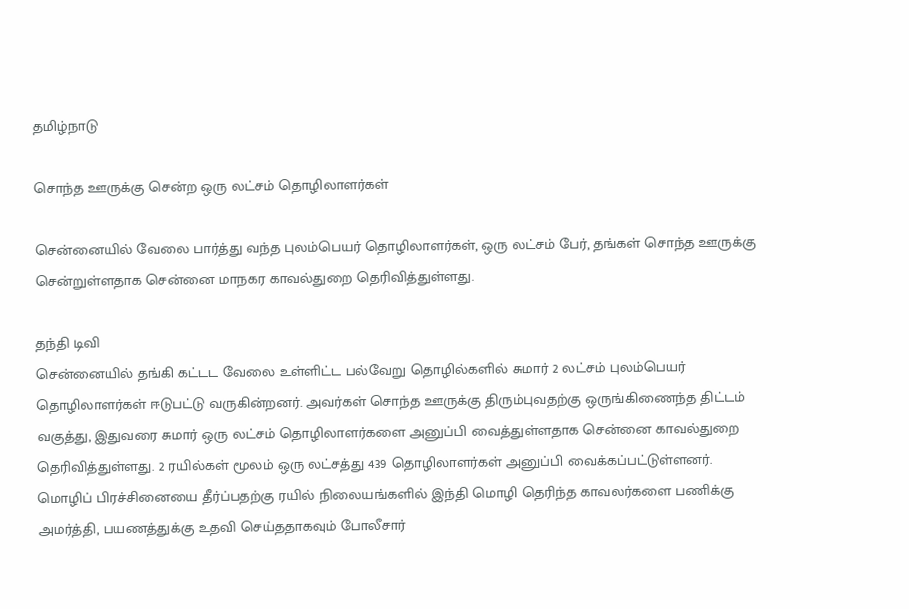தமிழ்நாடு

சொந்த ஊருக்கு சென்ற ஒரு லட்சம் தொழிலாளர்கள்

சென்னையில் வேலை பார்த்து வந்த புலம்பெயர் தொழிலாளர்கள், ஒரு லட்சம் பேர், தங்கள் சொந்த ஊருக்கு சென்றுள்ளதாக சென்னை மாநகர காவல்துறை தெரிவித்துள்ளது.

தந்தி டிவி
சென்னையில் தங்கி கட்டட வேலை உள்ளிட்ட பல்வேறு தொழில்களில் சுமார் 2 லட்சம் புலம்பெயர் தொழிலாளர்கள் ஈடுபட்டு வருகின்றனர். அவர்கள் சொந்த ஊருக்கு திரும்புவதற்கு ஒருங்கிணைந்த திட்டம் வகுத்து, இதுவரை சுமார் ஒரு லட்சம் தொழிலாளர்களை அனுப்பி வைத்துள்ளதாக சென்னை காவல்துறை தெரிவித்துள்ளது. 2 ரயில்கள் மூலம் ஒரு லட்சத்து 439 தொழிலாளர்கள் அனுப்பி வைக்கப்பட்டுள்ளனர். மொழிப் பிரச்சினையை தீர்ப்பதற்கு ரயில் நிலையங்களில் இந்தி மொழி தெரிந்த காவலர்களை பணிக்கு அமர்த்தி, பயணத்துக்கு உதவி செய்ததாகவும் போலீசார்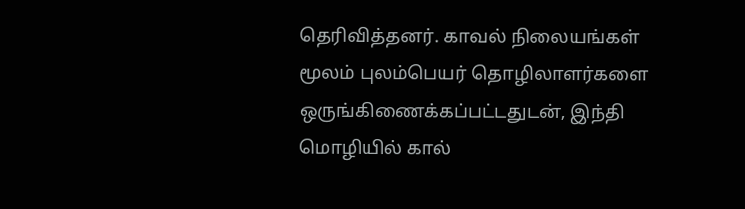தெரிவித்தனர். காவல் நிலையங்கள் மூலம் புலம்பெயர் தொழிலாளர்களை ஒருங்கிணைக்கப்பட்டதுடன், இந்தி மொழியில் கால்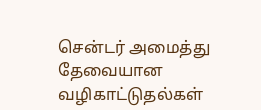சென்டர் அமைத்து தேவையான வழிகாட்டுதல்கள்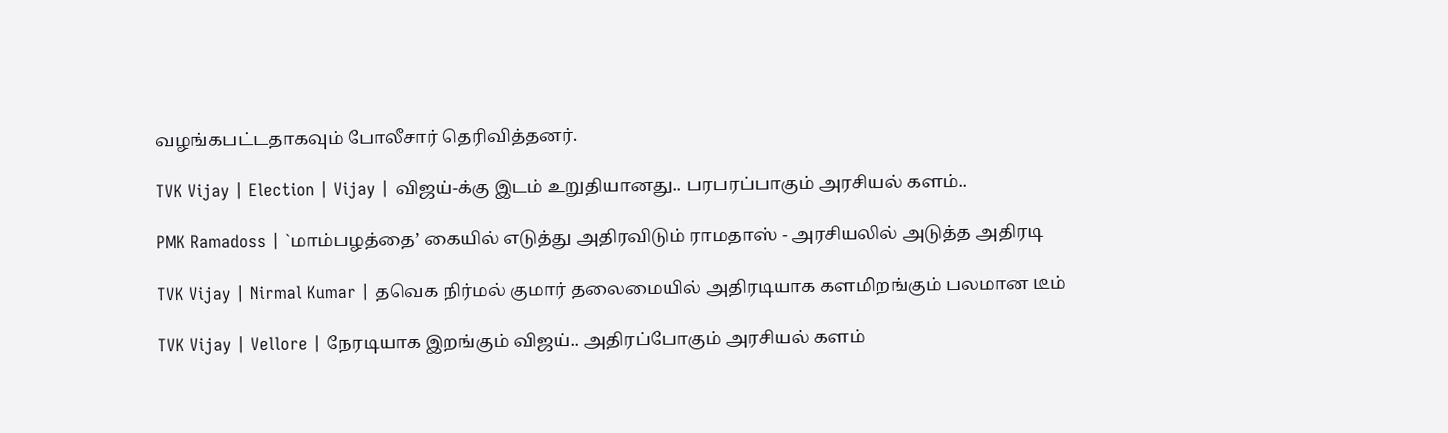வழங்கபட்டதாகவும் போலீசார் தெரிவித்தனர்.

TVK Vijay | Election | Vijay | விஜய்-க்கு இடம் உறுதியானது.. பரபரப்பாகும் அரசியல் களம்..

PMK Ramadoss | `மாம்பழத்தை’ கையில் எடுத்து அதிரவிடும் ராமதாஸ் - அரசியலில் அடுத்த அதிரடி

TVK Vijay | Nirmal Kumar | தவெக நிர்மல் குமார் தலைமையில் அதிரடியாக களமிறங்கும் பலமான டீம்

TVK Vijay | Vellore | நேரடியாக இறங்கும் விஜய்.. அதிரப்போகும் அரசியல் களம்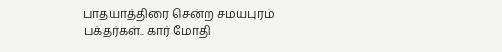பாதயாத்திரை சென்ற சமயபுரம் பக்தர்கள்.. கார் மோதி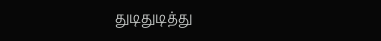துடிதுடித்து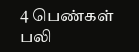4 பெண்கள் பலி